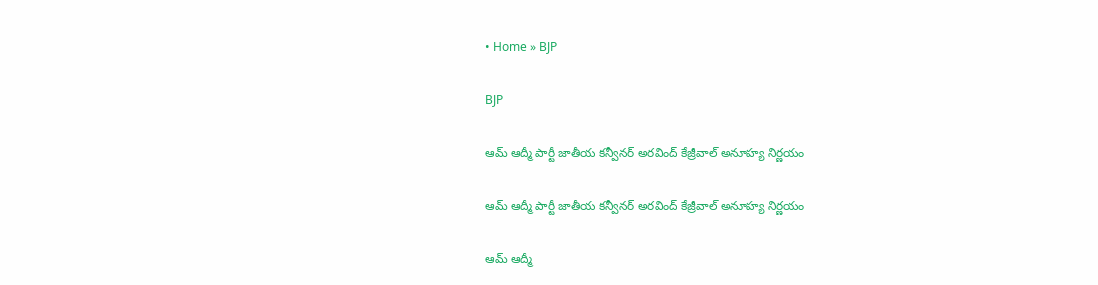• Home » BJP

BJP

ఆమ్ ఆద్మీ పార్టీ జాతీయ కన్వీనర్ అరవింద్ కేజ్రీవాల్ అనూహ్య నిర్ణయం

ఆమ్ ఆద్మీ పార్టీ జాతీయ కన్వీనర్ అరవింద్ కేజ్రీవాల్ అనూహ్య నిర్ణయం

ఆమ్ ఆద్మీ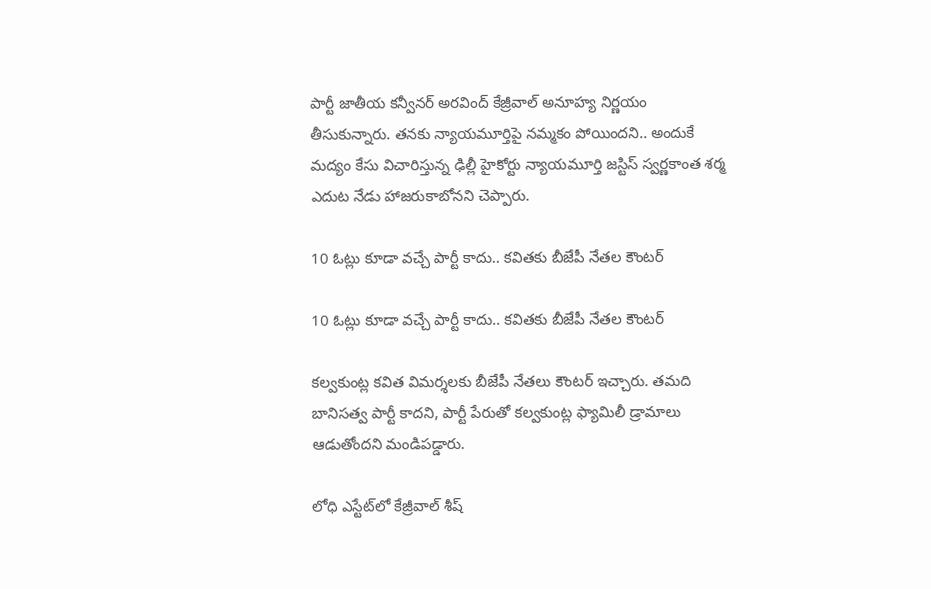పార్టీ జాతీయ కన్వీనర్ అరవింద్ కేజ్రీవాల్ అనూహ్య నిర్ణయం తీసుకున్నారు. తనకు న్యాయమూర్తిపై నమ్మకం పోయిందని.. అందుకే మద్యం కేసు విచారిస్తున్న ఢిల్లీ హైకోర్టు న్యాయమూర్తి జస్టిస్ స్వర్ణకాంత శర్మ ఎదుట నేడు హాజరుకాబోనని చెప్పారు.

10 ఓట్లు కూడా వచ్చే పార్టీ కాదు.. కవితకు బీజేపీ నేతల కౌంటర్

10 ఓట్లు కూడా వచ్చే పార్టీ కాదు.. కవితకు బీజేపీ నేతల కౌంటర్

కల్వకుంట్ల కవిత విమర్శలకు బీజేపీ నేతలు కౌంటర్ ఇచ్చారు. తమది బానిసత్వ పార్టీ కాదని, పార్టీ పేరుతో కల్వకుంట్ల ఫ్యామిలీ డ్రామాలు ఆడుతోందని మండిపడ్డారు.

లోధి ఎస్టేట్‌లో కేజ్రీవాల్ శీష్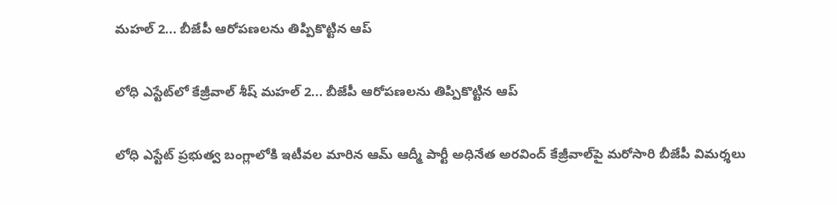మహల్ 2... బీజేపీ ఆరోపణలను తిప్పికొట్టిన ఆప్

లోధి ఎస్టేట్‌లో కేజ్రీవాల్ శీష్ మహల్ 2... బీజేపీ ఆరోపణలను తిప్పికొట్టిన ఆప్

లోధి ఎస్టేట్‌ ప్రభుత్వ బంగ్లాలోకి ఇటీవల మారిన ఆమ్ ఆద్మీ పార్టీ అధినేత అరవింద్ కేజ్రీవాల్‌పై మరోసారి బీజేపీ విమర్శలు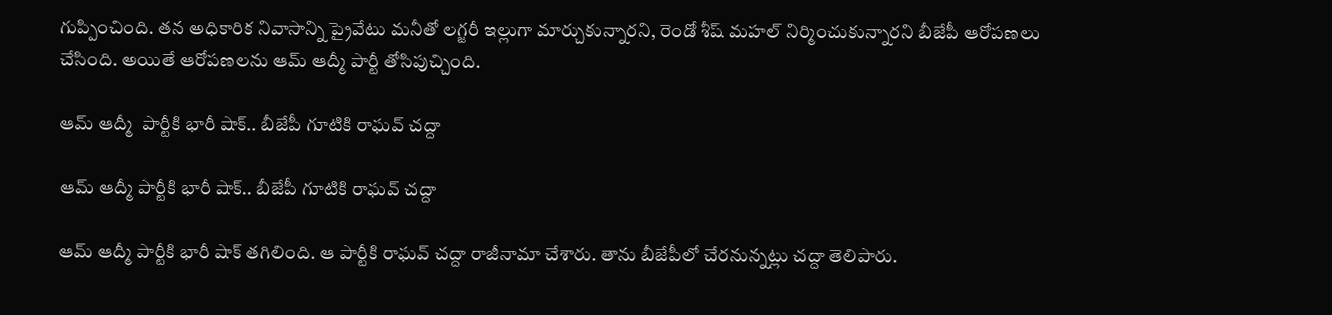గుప్పించింది. తన అధికారిక నివాసాన్ని ప్రైవేటు మనీతో లగ్జరీ ఇల్లుగా మార్చుకున్నారని, రెండో శీష్ మహల్ నిర్మించుకున్నారని బీజేపీ ఆరోపణలు చేసింది. అయితే ఆరోపణలను ఆమ్ ఆద్మీ పార్టీ తోసిపుచ్చింది.

ఆమ్ ఆద్మీ  పార్టీకి భారీ షాక్.. బీజేపీ గూటికి రాఘవ్ చద్దా

ఆమ్ ఆద్మీ పార్టీకి భారీ షాక్.. బీజేపీ గూటికి రాఘవ్ చద్దా

ఆమ్ ఆద్మీ పార్టీకి భారీ షాక్ తగిలింది. ఆ పార్టీకి రాఘవ్ చద్దా రాజీనామా చేశారు. తాను బీజేపీలో చేరనున్నట్లు చద్దా తెలిపారు.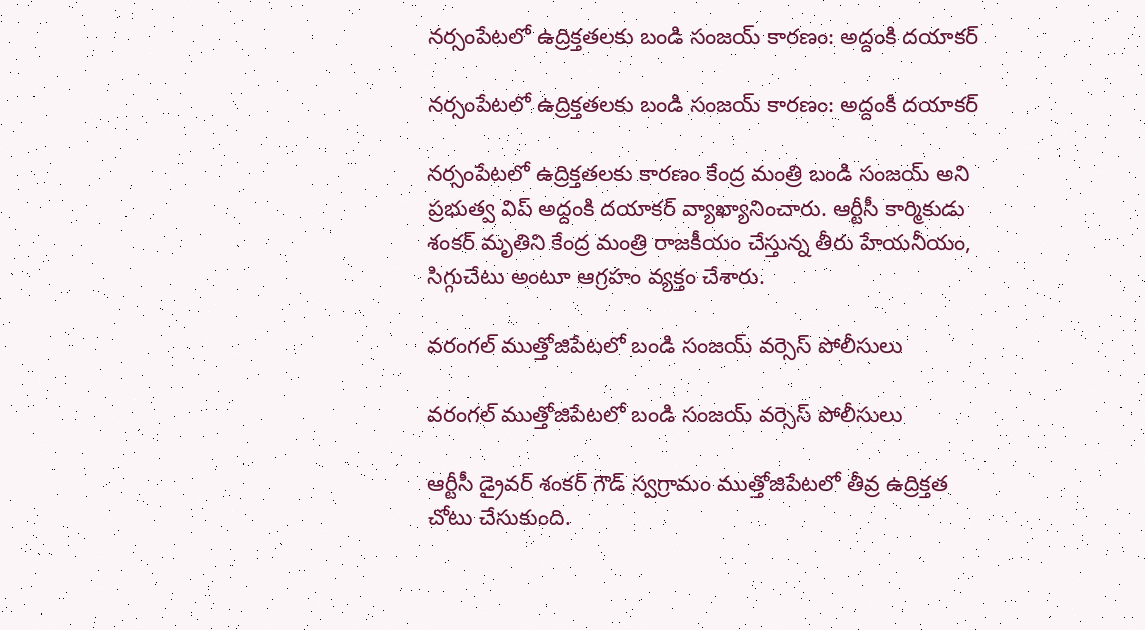నర్సంపేటలో ఉద్రిక్తతలకు బండి సంజ‌య్ కార‌ణం: అద్దంకి దయాకర్

నర్సంపేటలో ఉద్రిక్తతలకు బండి సంజ‌య్ కార‌ణం: అద్దంకి దయాకర్

నర్సంపేటలో ఉద్రిక్తతలకు కార‌ణం కేంద్ర మంత్రి బండి సంజ‌య్ అని ప్రభుత్వ విప్ అద్దంకి దయాకర్ వ్యాఖ్యానించారు. ఆర్టీసీ కార్మికుడు శంకర్ మృతిని కేంద్ర మంత్రి రాజ‌కీయం చేస్తున్న తీరు హేయ‌నీయం, సిగ్గుచేటు అంటూ ఆగ్రహం వ్యక్తం చేశారు.

వరంగల్ ముత్తోజిపేటలో బండి సంజయ్ వర్సెస్ పోలీసులు

వరంగల్ ముత్తోజిపేటలో బండి సంజయ్ వర్సెస్ పోలీసులు

ఆర్టీసీ డ్రైవర్ శంకర్‌ గౌడ్ స్వగ్రామం ముత్తోజిపేటలో తీవ్ర ఉద్రిక్తత చోటు చేసుకుంది.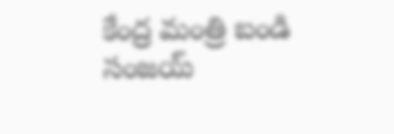కేంద్ర మంత్రి బండి సంజయ్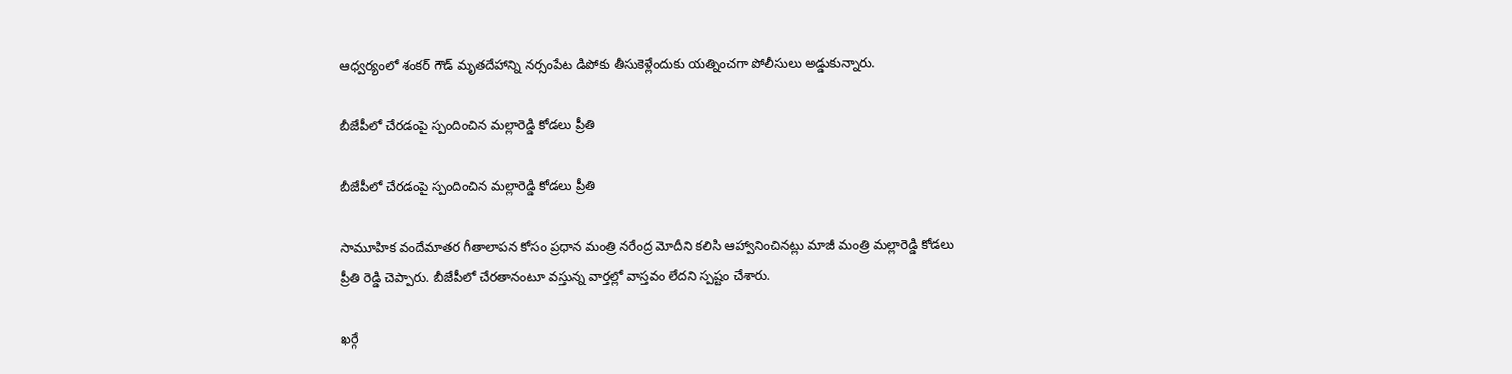ఆధ్వర్యంలో శంకర్ గౌడ్ మృతదేహాన్ని నర్సంపేట డిపోకు తీసుకెళ్లేందుకు యత్నించగా పోలీసులు అడ్డుకున్నారు.

బీజేపీలో చేరడంపై స్పందించిన మల్లారెడ్డి కోడలు ప్రీతి

బీజేపీలో చేరడంపై స్పందించిన మల్లారెడ్డి కోడలు ప్రీతి

సామూహిక వందేమాతర గీతాలాపన కోసం ప్రధాన మంత్రి నరేంద్ర మోదీని కలిసి ఆహ్వానించినట్లు మాజీ మంత్రి మల్లారెడ్డి కోడలు ప్రీతి రెడ్డి చెప్పారు. బీజేపీలో చేరతానంటూ వస్తున్న వార్తల్లో వాస్తవం లేదని స్పష్టం చేశారు.

ఖర్గే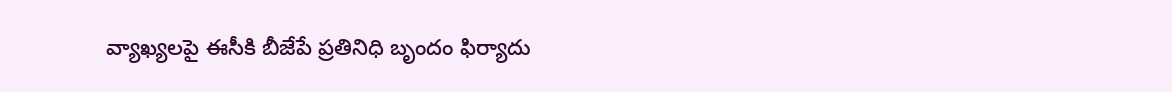వ్యాఖ్యలపై ఈసీకి బీజేపే ప్రతినిధి బృందం ఫిర్యాదు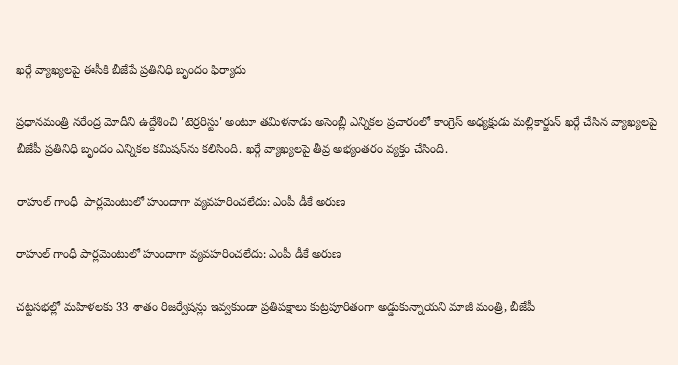ఖర్గే వ్యాఖ్యలపై ఈసీకి బీజేపే ప్రతినిధి బృందం ఫిర్యాదు

ప్రధానమంత్రి నరేంద్ర మోదీని ఉద్దేశించి 'టెర్రరిస్టు' అంటూ తమిళనాడు అసెంబ్లీ ఎన్నికల ప్రచారంలో కాంగ్రెస్ అధ్యక్షుడు మల్లికార్జున్ ఖర్గే చేసిన వ్యాఖ్యలపై బీజేపీ ప్రతినిధి బృందం ఎన్నికల కమిషన్‌‌ను కలిసింది. ఖర్గే వ్యాఖ్యలపై తీవ్ర అభ్యంతరం వ్యక్తం చేసింది.

రాహుల్ గాంధీ  పార్లమెంటులో హుందాగా వ్యవహరించలేదు: ఎంపీ డీకే అరుణ

రాహుల్ గాంధీ పార్లమెంటులో హుందాగా వ్యవహరించలేదు: ఎంపీ డీకే అరుణ

చట్టసభల్లో మహిళలకు 33 శాతం రిజర్వేషన్లు ఇవ్వకుండా ప్రతిపక్షాలు కుట్రపూరితంగా అడ్డుకున్నాయని మాజీ మంత్రి, బీజేపీ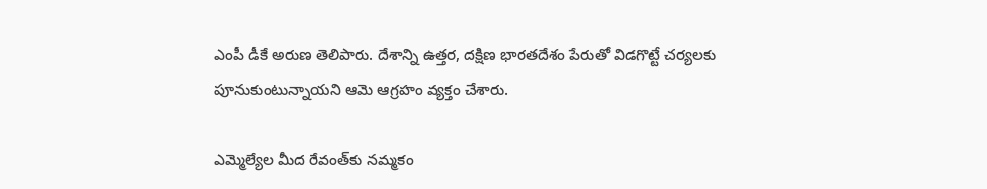ఎంపీ డీకే అరుణ తెలిపారు. దేశాన్ని ఉత్తర, దక్షిణ భారతదేశం పేరుతో విడగొట్టే చర్యలకు పూనుకుంటున్నాయని ఆమె ఆగ్రహం వ్యక్తం చేశారు.

ఎమ్మెల్యేల మీద రేవంత్‌కు నమ్మకం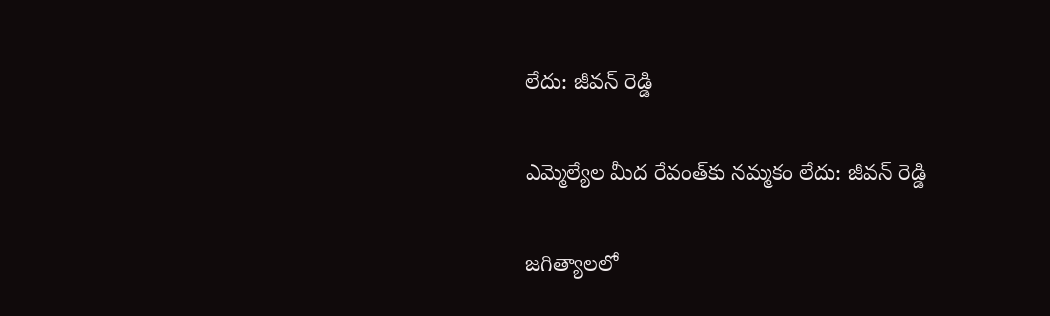లేదు: జీవన్ రెడ్డి

ఎమ్మెల్యేల మీద రేవంత్‌కు నమ్మకం లేదు: జీవన్ రెడ్డి

జగిత్యాలలో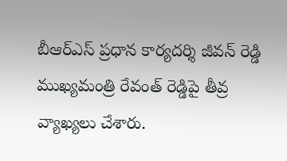బీఆర్‌ఎస్ ప్రధాన కార్యదర్శి జీవన్ రెడ్డి ముఖ్యమంత్రి రేవంత్ రెడ్డిపై తీవ్ర వ్యాఖ్యలు చేశారు.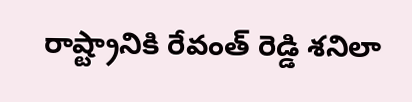రాష్ట్రానికి రేవంత్ రెడ్డి శనిలా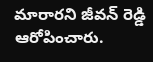మారారని జీవన్ రెడ్డి ఆరోపించారు.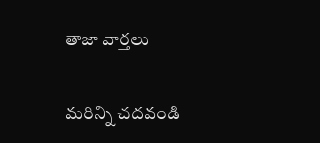తాజా వార్తలు

మరిన్ని చదవండి